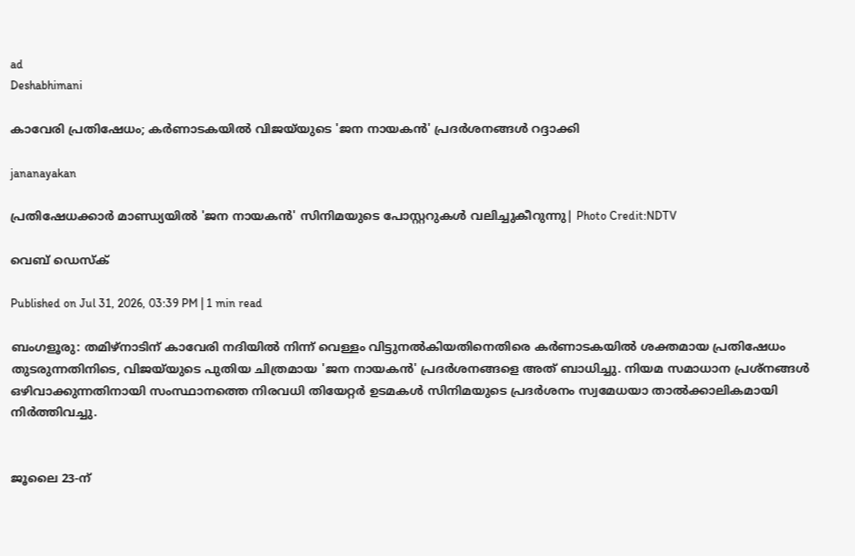ad
Deshabhimani

കാവേരി പ്രതിഷേധം; കർണാടകയിൽ വിജയ്‌യുടെ 'ജന നായകൻ' പ്രദർശനങ്ങൾ റദ്ദാക്കി

jananayakan

പ്രതിഷേധക്കാർ മാണ്ഡ്യയിൽ 'ജന നായകൻ' സിനിമയുടെ പോസ്റ്ററുകൾ വലിച്ചുകീറുന്നു| Photo Credit:NDTV

വെബ് ഡെസ്ക്

Published on Jul 31, 2026, 03:39 PM | 1 min read

ബംഗളൂരു: തമിഴ്നാടിന് കാവേരി നദിയിൽ നിന്ന് വെള്ളം വിട്ടുനൽകിയതിനെതിരെ കർണാടകയിൽ ശക്തമായ പ്രതിഷേധം തുടരുന്നതിനിടെ, വിജയ്‌യുടെ പുതിയ ചിത്രമായ 'ജന നായകൻ' പ്രദർശനങ്ങളെ അത് ബാധിച്ചു. നിയമ സമാധാന പ്രശ്നങ്ങൾ ഒഴിവാക്കുന്നതിനായി സംസ്ഥാനത്തെ നിരവധി തിയേറ്റർ ഉടമകൾ സിനിമയുടെ പ്രദർശനം സ്വമേധയാ താൽക്കാലികമായി നിർത്തിവച്ചു.


ജൂലൈ 23-ന്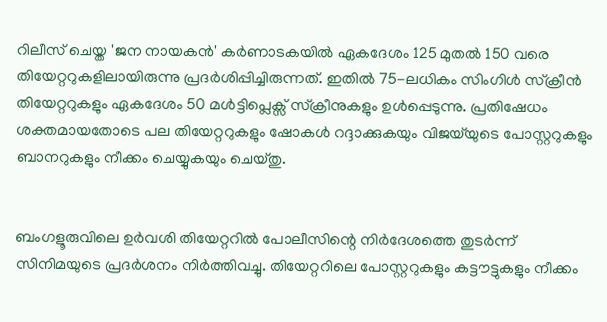റിലീസ് ചെയ്ത 'ജന നായകൻ' കർണാടകയിൽ ഏകദേശം 125 മുതൽ 150 വരെ തിയേറ്ററുകളിലായിരുന്നു പ്രദർശിപ്പിച്ചിരുന്നത്. ഇതിൽ 75-ലധികം സിംഗിൾ സ്‌ക്രീൻ തിയേറ്ററുകളും ഏകദേശം 50 മൾട്ടിപ്ലെക്സ് സ്‌ക്രീനുകളും ഉൾപ്പെടുന്നു. പ്രതിഷേധം ശക്തമായതോടെ പല തിയേറ്ററുകളും ഷോകൾ റദ്ദാക്കുകയും വിജയ്‌യുടെ പോസ്റ്ററുകളും ബാനറുകളും നീക്കം ചെയ്യുകയും ചെയ്തു.


ബംഗളൂരുവിലെ ഉർവശി തിയേറ്ററിൽ പോലീസിന്റെ നിർദേശത്തെ തുടർന്ന് സിനിമയുടെ പ്രദർശനം നിർത്തിവച്ചു. തിയേറ്ററിലെ പോസ്റ്ററുകളും കട്ടൗട്ടുകളും നീക്കം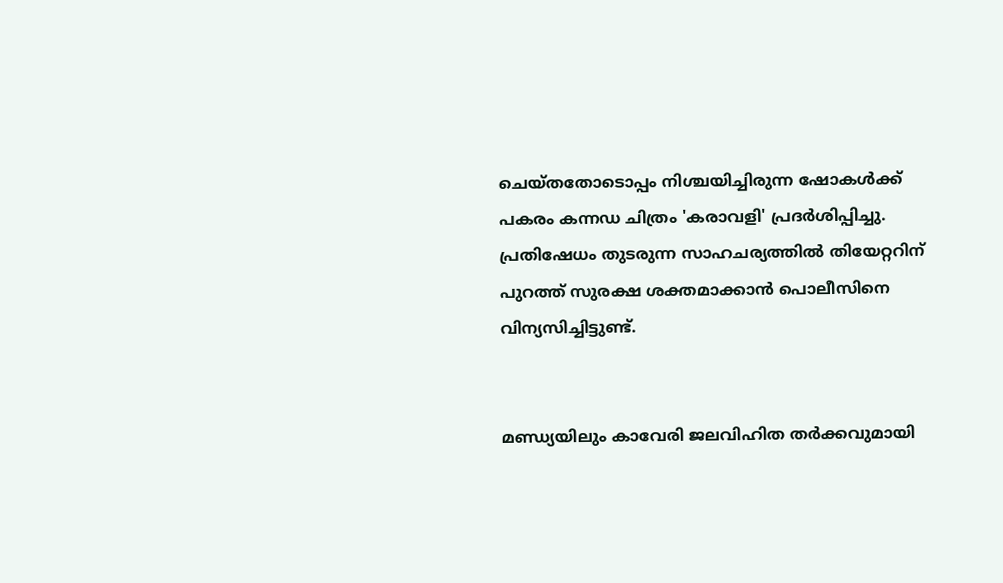ചെയ്തതോടൊപ്പം നിശ്ചയിച്ചിരുന്ന ഷോകൾക്ക് പകരം കന്നഡ ചിത്രം 'കരാവളി' പ്രദർശിപ്പിച്ചു. പ്രതിഷേധം തുടരുന്ന സാഹചര്യത്തിൽ തിയേറ്ററിന് പുറത്ത് സുരക്ഷ ശക്തമാക്കാൻ പൊലീസിനെ വിന്യസിച്ചിട്ടുണ്ട്.


മണ്ഡ്യയിലും കാവേരി ജലവിഹിത തർക്കവുമായി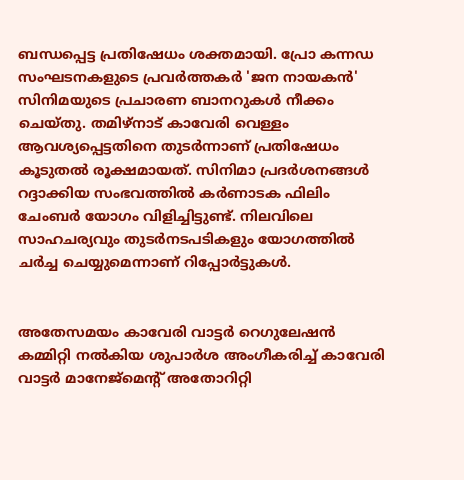ബന്ധപ്പെട്ട പ്രതിഷേധം ശക്തമായി. പ്രോ കന്നഡ സംഘടനകളുടെ പ്രവർത്തകർ 'ജന നായകൻ' സിനിമയുടെ പ്രചാരണ ബാനറുകൾ നീക്കം ചെയ്തു. തമിഴ്നാട് കാവേരി വെള്ളം ആവശ്യപ്പെട്ടതിനെ തുടർന്നാണ് പ്രതിഷേധം കൂടുതൽ രൂക്ഷമായത്. സിനിമാ പ്രദർശനങ്ങൾ റദ്ദാക്കിയ സംഭവത്തിൽ കർണാടക ഫിലിം ചേംബർ യോഗം വിളിച്ചിട്ടുണ്ട്. നിലവിലെ സാഹചര്യവും തുടർനടപടികളും യോഗത്തിൽ ചർച്ച ചെയ്യുമെന്നാണ് റിപ്പോർട്ടുകൾ.


അതേസമയം കാവേരി വാട്ടർ റെഗുലേഷൻ കമ്മിറ്റി നൽകിയ ശുപാർശ അംഗീകരിച്ച് കാവേരി വാട്ടർ മാനേജ്മെന്റ് അതോറിറ്റി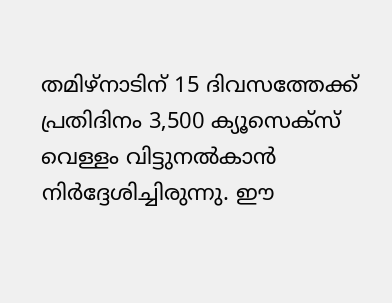തമിഴ്നാടിന് 15 ദിവസത്തേക്ക് പ്രതിദിനം 3,500 ക്യൂസെക്സ് വെള്ളം വിട്ടുനൽകാൻ നിർദ്ദേശിച്ചിരുന്നു. ഈ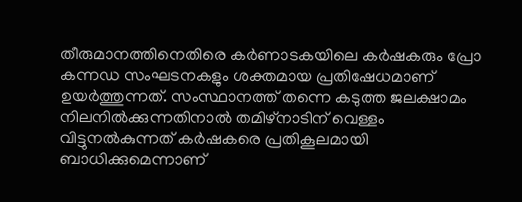തീരുമാനത്തിനെതിരെ കർണാടകയിലെ കർഷകരും പ്രോ കന്നഡ സംഘടനകളും ശക്തമായ പ്രതിഷേധമാണ് ഉയർത്തുന്നത്. സംസ്ഥാനത്ത് തന്നെ കടുത്ത ജലക്ഷാമം നിലനിൽക്കുന്നതിനാൽ തമിഴ്നാടിന് വെള്ളം വിട്ടുനൽകുന്നത് കർഷകരെ പ്രതികൂലമായി ബാധിക്കുമെന്നാണ്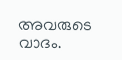അവരുടെ വാദം.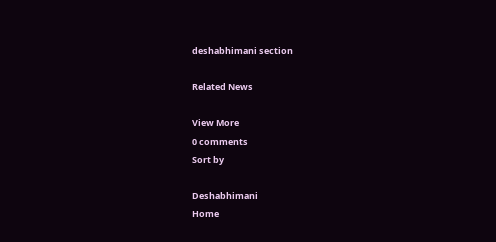deshabhimani section

Related News

View More
0 comments
Sort by

Deshabhimani
Home